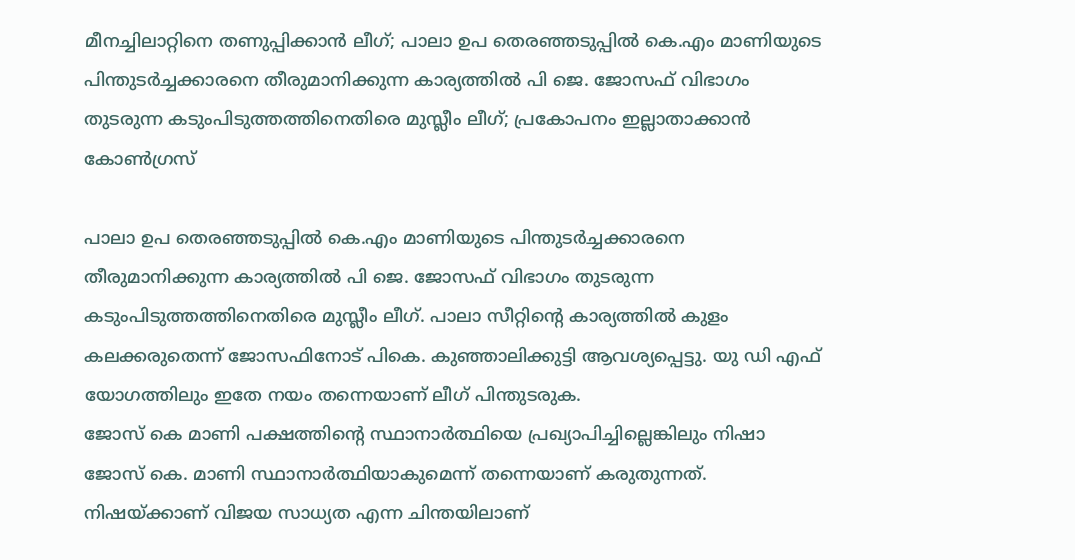മീനച്ചിലാറ്റിനെ തണുപ്പിക്കാൻ ലീഗ്; പാലാ ഉപ തെരഞ്ഞടുപ്പിൽ കെ.എം മാണിയുടെ പിന്തുടർച്ചക്കാരനെ തീരുമാനിക്കുന്ന കാര്യത്തിൽ പി ജെ. ജോസഫ് വിഭാഗം തുടരുന്ന കടുംപിടുത്തത്തിനെതിരെ മുസ്ലീം ലീഗ്; പ്രകോപനം ഇല്ലാതാക്കാൻ കോൺഗ്രസ്

പാലാ ഉപ തെരഞ്ഞടുപ്പിൽ കെ.എം മാണിയുടെ പിന്തുടർച്ചക്കാരനെ തീരുമാനിക്കുന്ന കാര്യത്തിൽ പി ജെ. ജോസഫ് വിഭാഗം തുടരുന്ന കടുംപിടുത്തത്തിനെതിരെ മുസ്ലീം ലീഗ്. പാലാ സീറ്റിന്റെ കാര്യത്തിൽ കുളം കലക്കരുതെന്ന് ജോസഫിനോട് പികെ. കുഞ്ഞാലിക്കുട്ടി ആവശ്യപ്പെട്ടു. യു ഡി എഫ് യോഗത്തിലും ഇതേ നയം തന്നെയാണ് ലീഗ് പിന്തുടരുക.
ജോസ് കെ മാണി പക്ഷത്തിന്റെ സ്ഥാനാർത്ഥിയെ പ്രഖ്യാപിച്ചില്ലെങ്കിലും നിഷാ ജോസ് കെ. മാണി സ്ഥാനാർത്ഥിയാകുമെന്ന് തന്നെയാണ് കരുതുന്നത്. നിഷയ്ക്കാണ് വിജയ സാധ്യത എന്ന ചിന്തയിലാണ്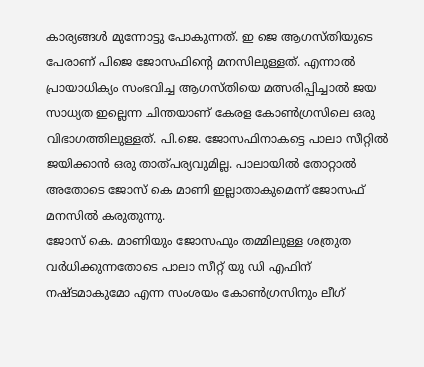കാര്യങ്ങൾ മുന്നോട്ടു പോകുന്നത്. ഇ ജെ ആഗസ്തിയുടെ പേരാണ് പിജെ ജോസഫിന്റെ മനസിലുള്ളത്. എന്നാൽ പ്രായാധിക്യം സംഭവിച്ച ആഗസ്തിയെ മത്സരിപ്പിച്ചാൽ ജയ സാധ്യത ഇല്ലെന്ന ചിന്തയാണ് കേരള കോൺഗ്രസിലെ ഒരു വിഭാഗത്തിലുള്ളത്. പി.ജെ. ജോസഫിനാകട്ടെ പാലാ സീറ്റിൽ ജയിക്കാൻ ഒരു താത്പര്യവുമില്ല. പാലായിൽ തോറ്റാൽ അതോടെ ജോസ് കെ മാണി ഇല്ലാതാകുമെന്ന് ജോസഫ് മനസിൽ കരുതുന്നു.
ജോസ് കെ. മാണിയും ജോസഫും തമ്മിലുള്ള ശത്രുത വർധിക്കുന്നതോടെ പാലാ സീറ്റ് യു ഡി എഫിന് നഷ്ടമാകുമോ എന്ന സംശയം കോൺഗ്രസിനും ലീഗ്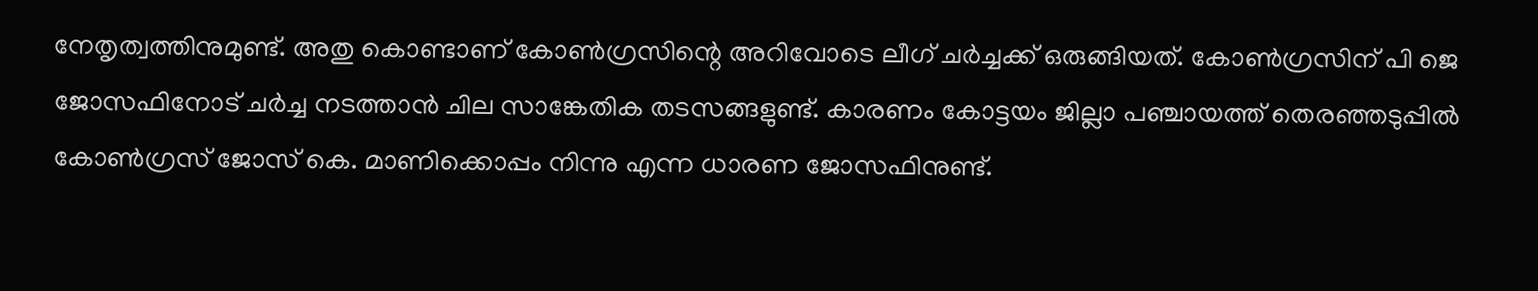നേതൃത്വത്തിനുമുണ്ട്. അതു കൊണ്ടാണ് കോൺഗ്രസിന്റെ അറിവോടെ ലീഗ് ചർച്ചക്ക് ഒരുങ്ങിയത്. കോൺഗ്രസിന് പി ജെ ജോസഫിനോട് ചർച്ച നടത്താൻ ചില സാങ്കേതിക തടസങ്ങളുണ്ട്. കാരണം കോട്ടയം ജില്ലാ പഞ്ചായത്ത് തെരഞ്ഞടുപ്പിൽ കോൺഗ്രസ് ജോസ് കെ. മാണിക്കൊപ്പം നിന്നു എന്ന ധാരണ ജോസഫിനുണ്ട്.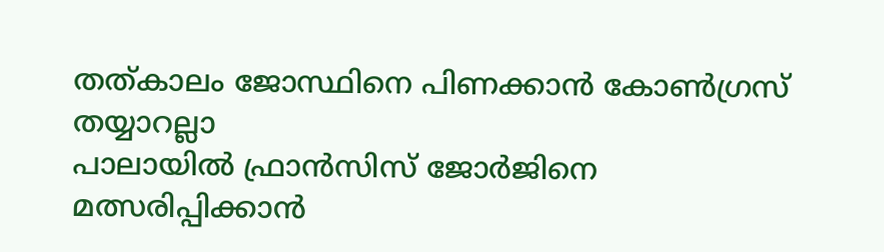തത്കാലം ജോസ്ഥിനെ പിണക്കാൻ കോൺഗ്രസ് തയ്യാറല്ലാ
പാലായിൽ ഫ്രാൻസിസ് ജോർജിനെ മത്സരിപ്പിക്കാൻ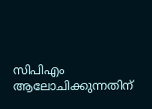സിപിഎം ആലോചിക്കുന്നതിന്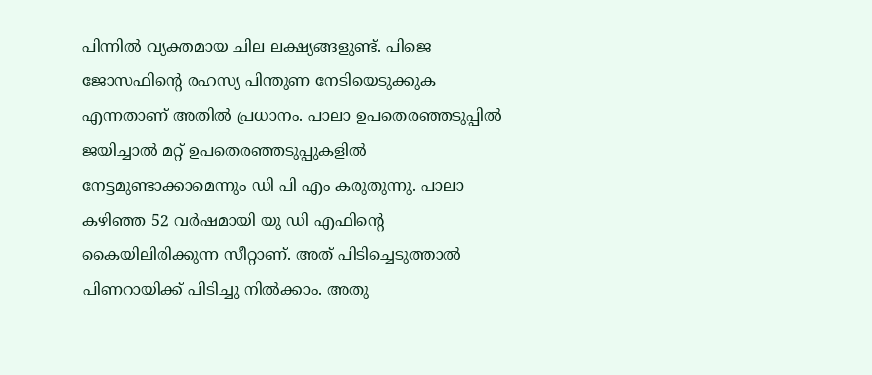പിന്നിൽ വ്യക്തമായ ചില ലക്ഷ്യങ്ങളുണ്ട്. പിജെ ജോസഫിന്റെ രഹസ്യ പിന്തുണ നേടിയെടുക്കുക എന്നതാണ് അതിൽ പ്രധാനം. പാലാ ഉപതെരഞ്ഞടുപ്പിൽ ജയിച്ചാൽ മറ്റ് ഉപതെരഞ്ഞടുപ്പുകളിൽ നേട്ടമുണ്ടാക്കാമെന്നും ഡി പി എം കരുതുന്നു. പാലാ കഴിഞ്ഞ 52 വർഷമായി യു ഡി എഫിന്റെ കൈയിലിരിക്കുന്ന സീറ്റാണ്. അത് പിടിച്ചെടുത്താൽ പിണറായിക്ക് പിടിച്ചു നിൽക്കാം. അതു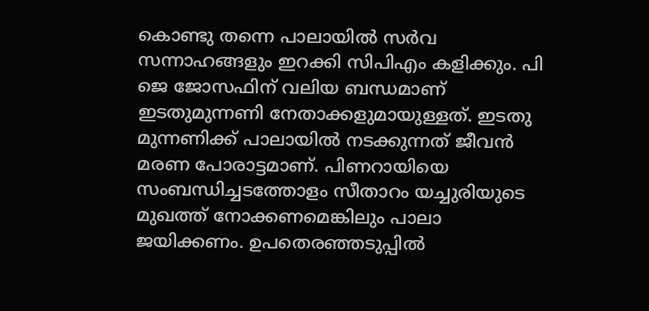കൊണ്ടു തന്നെ പാലായിൽ സർവ സന്നാഹങ്ങളും ഇറക്കി സിപിഎം കളിക്കും. പി ജെ ജോസഫിന് വലിയ ബന്ധമാണ് ഇടതുമുന്നണി നേതാക്കളുമായുള്ളത്. ഇടതു മുന്നണിക്ക് പാലായിൽ നടക്കുന്നത് ജീവൻ മരണ പോരാട്ടമാണ്. പിണറായിയെ സംബന്ധിച്ചടത്തോളം സീതാറം യച്ചുരിയുടെ മുഖത്ത് നോക്കണമെങ്കിലും പാലാ ജയിക്കണം. ഉപതെരഞ്ഞടുപ്പിൽ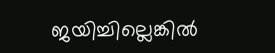ജയിച്ചില്ലെങ്കിൽ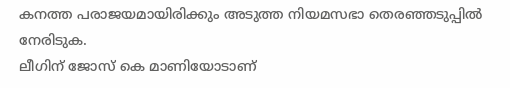കനത്ത പരാജയമായിരിക്കും അടുത്ത നിയമസഭാ തെരഞ്ഞടുപ്പിൽ നേരിടുക.
ലീഗിന് ജോസ് കെ മാണിയോടാണ്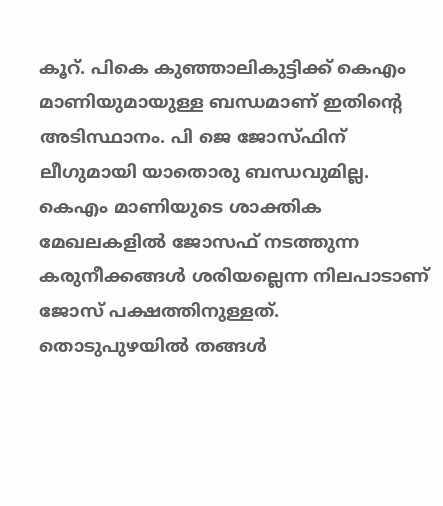കൂറ്. പികെ കുഞ്ഞാലികുട്ടിക്ക് കെഎം മാണിയുമായുള്ള ബന്ധമാണ് ഇതിന്റെ അടിസ്ഥാനം. പി ജെ ജോസ്ഫിന് ലീഗുമായി യാതൊരു ബന്ധവുമില്ല. കെഎം മാണിയുടെ ശാക്തിക മേഖലകളിൽ ജോസഫ് നടത്തുന്ന കരുനീക്കങ്ങൾ ശരിയല്ലെന്ന നിലപാടാണ് ജോസ് പക്ഷത്തിനുള്ളത്. തൊടുപുഴയിൽ തങ്ങൾ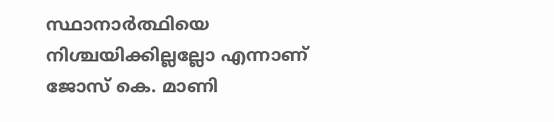സ്ഥാനാർത്ഥിയെ നിശ്ചയിക്കില്ലല്ലോ എന്നാണ് ജോസ് കെ. മാണി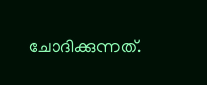ചോദിക്കുന്നത്.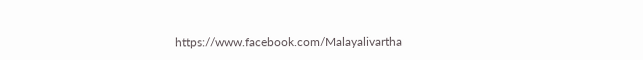https://www.facebook.com/Malayalivartha